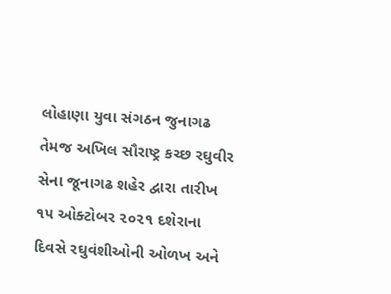લોહાણા યુવા સંગઠન જુનાગઢ તેમજ અખિલ સૌરાષ્ટ્ર કચ્છ રઘુવીર સેના જૂનાગઢ શહેર દ્વારા તારીખ ૧૫ ઓક્ટોબર ૨૦૨૧ દશેરાના દિવસે રઘુવંશીઓની ઓળખ અને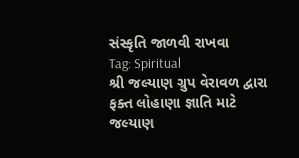સંસ્કૃતિ જાળવી રાખવા
Tag: Spiritual
શ્રી જલ્યાણ ગ્રુપ વેરાવળ દ્વારા ફક્ત લોહાણા જ્ઞાતિ માટે જલ્યાણ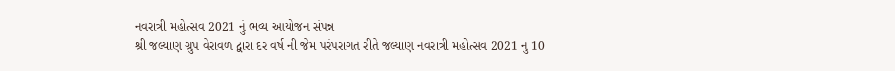નવરાત્રી મહોત્સવ 2021 નું ભવ્ય આયોજન સંપન્ન
શ્રી જલ્યાણ ગ્રુપ વેરાવળ દ્વારા દર વર્ષ ની જેમ પરંપરાગત રીતે જલ્યાણ નવરાત્રી મહોત્સવ 2021 નુ 10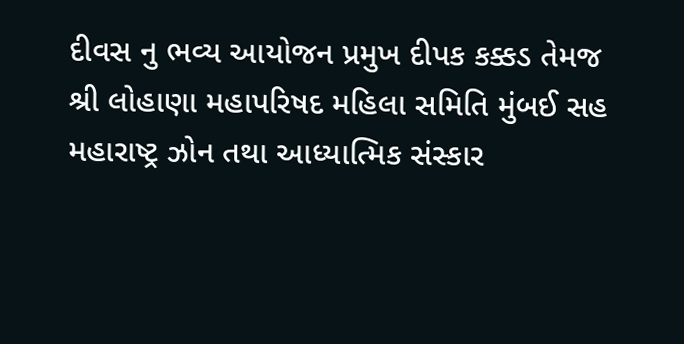દીવસ નુ ભવ્ય આયોજન પ્રમુખ દીપક કક્કડ તેમજ
શ્રી લોહાણા મહાપરિષદ મહિલા સમિતિ મુંબઈ સહ મહારાષ્ટ્ર ઝોન તથા આધ્યાત્મિક સંસ્કાર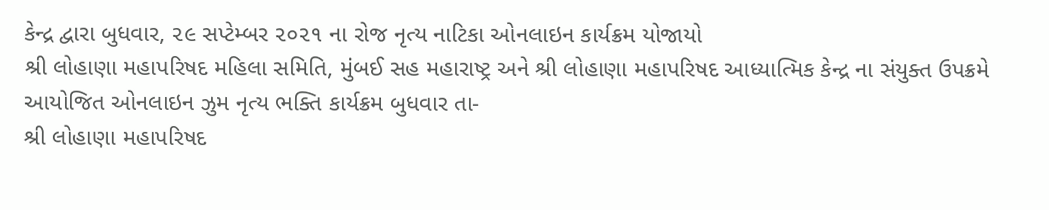કેન્દ્ર દ્વારા બુધવાર, ૨૯ સપ્ટેમ્બર ૨૦૨૧ ના રોજ નૃત્ય નાટિકા ઓનલાઇન કાર્યક્રમ યોજાયો
શ્રી લોહાણા મહાપરિષદ મહિલા સમિતિ, મુંબઈ સહ મહારાષ્ટ્ર અને શ્રી લોહાણા મહાપરિષદ આધ્યાત્મિક કેન્દ્ર ના સંયુક્ત ઉપક્રમે આયોજિત ઓનલાઇન ઝુમ નૃત્ય ભક્તિ કાર્યક્રમ બુધવાર તા-
શ્રી લોહાણા મહાપરિષદ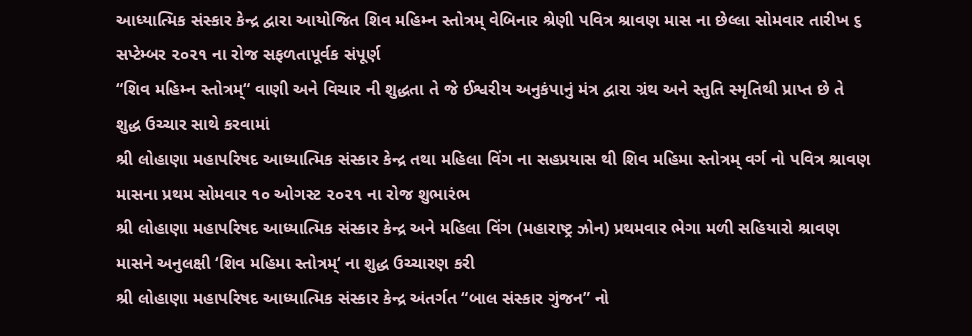આધ્યાત્મિક સંસ્કાર કેન્દ્ર દ્વારા આયોજિત શિવ મહિમ્ન સ્તોત્રમ્ વેબિનાર શ્રેણી પવિત્ર શ્રાવણ માસ ના છેલ્લા સોમવાર તારીખ ૬ સપ્ટેમ્બર ૨૦૨૧ ના રોજ સફળતાપૂર્વક સંપૂર્ણ
“શિવ મહિમ્ન સ્તોત્રમ્“ વાણી અને વિચાર ની શુદ્ધતા તે જે ઈશ્વરીય અનુકંપાનું મંત્ર દ્વારા ગ્રંથ અને સ્તુતિ સ્મૃતિથી પ્રાપ્ત છે તે શુદ્ધ ઉચ્ચાર સાથે કરવામાં
શ્રી લોહાણા મહાપરિષદ આધ્યાત્મિક સંસ્કાર કેન્દ્ર તથા મહિલા વિંગ ના સહપ્રયાસ થી શિવ મહિમા સ્તોત્રમ્ વર્ગ નો પવિત્ર શ્રાવણ માસના પ્રથમ સોમવાર ૧૦ ઓગસ્ટ ૨૦૨૧ ના રોજ શુભારંભ
શ્રી લોહાણા મહાપરિષદ આધ્યાત્મિક સંસ્કાર કેન્દ્ર અને મહિલા વિંગ (મહારાષ્ટ્ર ઝોન) પ્રથમવાર ભેગા મળી સહિયારો શ્રાવણ માસને અનુલક્ષી ‘શિવ મહિમા સ્તોત્રમ્‘ ના શુદ્ધ ઉચ્ચારણ કરી
શ્રી લોહાણા મહાપરિષદ આધ્યાત્મિક સંસ્કાર કેન્દ્ર અંતર્ગત “બાલ સંસ્કાર ગુંજન” નો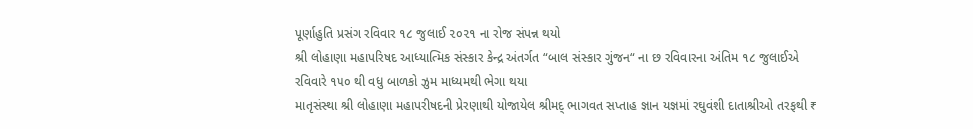પૂર્ણાહુતિ પ્રસંગ રવિવાર ૧૮ જુલાઈ ૨૦૨૧ ના રોજ સંપન્ન થયો
શ્રી લોહાણા મહાપરિષદ આધ્યાત્મિક સંસ્કાર કેન્દ્ર અંતર્ગત “બાલ સંસ્કાર ગુંજન“ ના છ રવિવારના અંતિમ ૧૮ જુલાઈએ રવિવારે ૧૫૦ થી વધુ બાળકો ઝુમ માધ્યમથી ભેગા થયા
માતૃસંસ્થા શ્રી લોહાણા મહાપરીષદની પ્રેરણાથી યોજાયેલ શ્રીમદ્ ભાગવત સપ્તાહ જ્ઞાન યજ્ઞમાં રઘુવંશી દાતાશ્રીઓ તરફથી ₹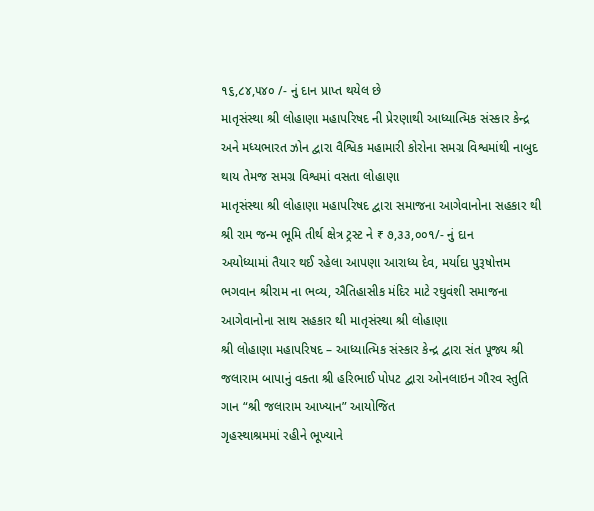૧૬,૮૪,૫૪૦ /- નું દાન પ્રાપ્ત થયેલ છે
માતૃસંસ્થા શ્રી લોહાણા મહાપરિષદ ની પ્રેરણાથી આધ્યાત્મિક સંસ્કાર કેન્દ્ર અને મધ્યભારત ઝોન દ્વારા વૈશ્વિક મહામારી કોરોના સમગ્ર વિશ્વમાંથી નાબુદ થાય તેમજ સમગ્ર વિશ્વમાં વસતા લોહાણા
માતૃસંસ્થા શ્રી લોહાણા મહાપરિષદ દ્વારા સમાજના આગેવાનોના સહકાર થી શ્રી રામ જન્મ ભૂમિ તીર્થ ક્ષેત્ર ટ્રસ્ટ ને ₹ ૭,૩૩,૦૦૧/- નું દાન
અયોધ્યામાં તૈયાર થઈ રહેલા આપણા આરાધ્ય દેવ, મર્યાદા પુરૂષોત્તમ ભગવાન શ્રીરામ ના ભવ્ય, ઐતિહાસીક મંદિર માટે રઘુવંશી સમાજના આગેવાનોના સાથ સહકાર થી માતૃસંસ્થા શ્રી લોહાણા
શ્રી લોહાણા મહાપરિષદ – આધ્યાત્મિક સંસ્કાર કેન્દ્ર દ્વારા સંત પૂજ્ય શ્રી જલારામ બાપાનું વક્તા શ્રી હરિભાઈ પોપટ દ્વારા ઓનલાઇન ગૌરવ સ્તુતિ ગાન “શ્રી જલારામ આખ્યાન” આયોજિત
ગૃહસ્થાશ્રમમાં રહીને ભૂખ્યાને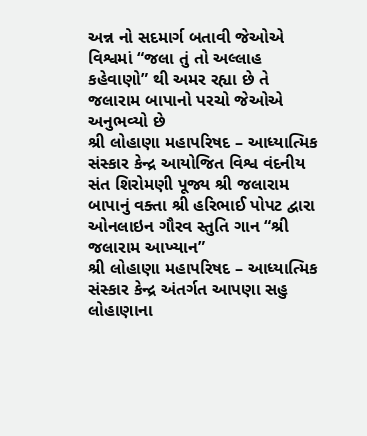અન્ન નો સદમાર્ગ બતાવી જેઓએ વિશ્વમાં “જલા તું તો અલ્લાહ કહેવાણો” થી અમર રહ્યા છે તે જલારામ બાપાનો પરચો જેઓએ અનુભવ્યો છે
શ્રી લોહાણા મહાપરિષદ – આધ્યાત્મિક સંસ્કાર કેન્દ્ર આયોજિત વિશ્વ વંદનીય સંત શિરોમણી પૂજ્ય શ્રી જલારામ બાપાનું વક્તા શ્રી હરિભાઈ પોપટ દ્વારા ઓનલાઇન ગૌરવ સ્તુતિ ગાન “શ્રી જલારામ આખ્યાન”
શ્રી લોહાણા મહાપરિષદ – આધ્યાત્મિક સંસ્કાર કેન્દ્ર અંતર્ગત આપણા સહુ લોહાણાના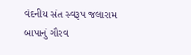વંદનીય સંત સ્વરૂપ જલારામ બાપાનું ગૌરવ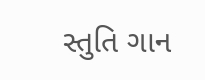સ્તુતિ ગાન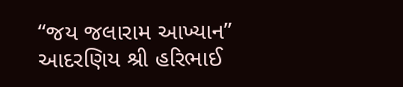“જય જલારામ આખ્યાન” આદરણિય શ્રી હરિભાઈ